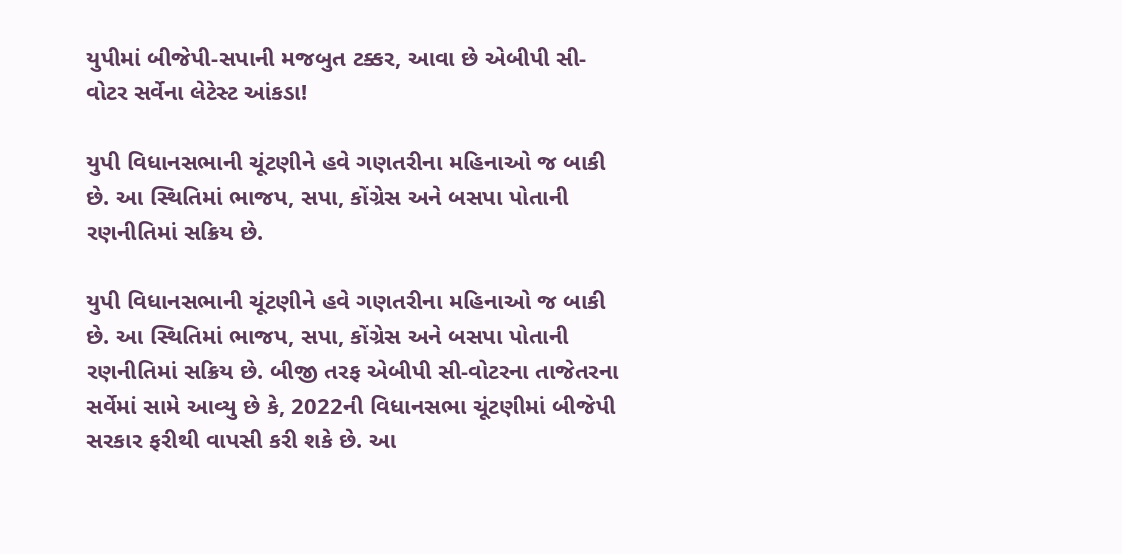યુપીમાં બીજેપી-સપાની મજબુત ટક્કર, આવા છે એબીપી સી-વોટર સર્વેના લેટેસ્ટ આંકડા!

યુપી વિધાનસભાની ચૂંટણીને હવે ગણતરીના મહિનાઓ જ બાકી છે. આ સ્થિતિમાં ભાજપ, સપા, કોંગ્રેસ અને બસપા પોતાની રણનીતિમાં સક્રિય છે.

યુપી વિધાનસભાની ચૂંટણીને હવે ગણતરીના મહિનાઓ જ બાકી છે. આ સ્થિતિમાં ભાજપ, સપા, કોંગ્રેસ અને બસપા પોતાની રણનીતિમાં સક્રિય છે. બીજી તરફ એબીપી સી-વોટરના તાજેતરના સર્વેમાં સામે આવ્યુ છે કે, 2022ની વિધાનસભા ચૂંટણીમાં બીજેપી સરકાર ફરીથી વાપસી કરી શકે છે. આ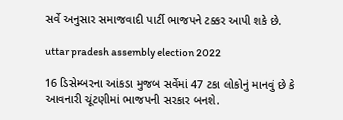સર્વે અનુસાર સમાજવાદી પાર્ટી ભાજપને ટક્કર આપી શકે છે.

uttar pradesh assembly election 2022

16 ડિસેમ્બરના આંકડા મુજબ સર્વેમાં 47 ટકા લોકોનું માનવું છે કે આવનારી ચૂંટણીમાં ભાજપની સરકાર બનશે.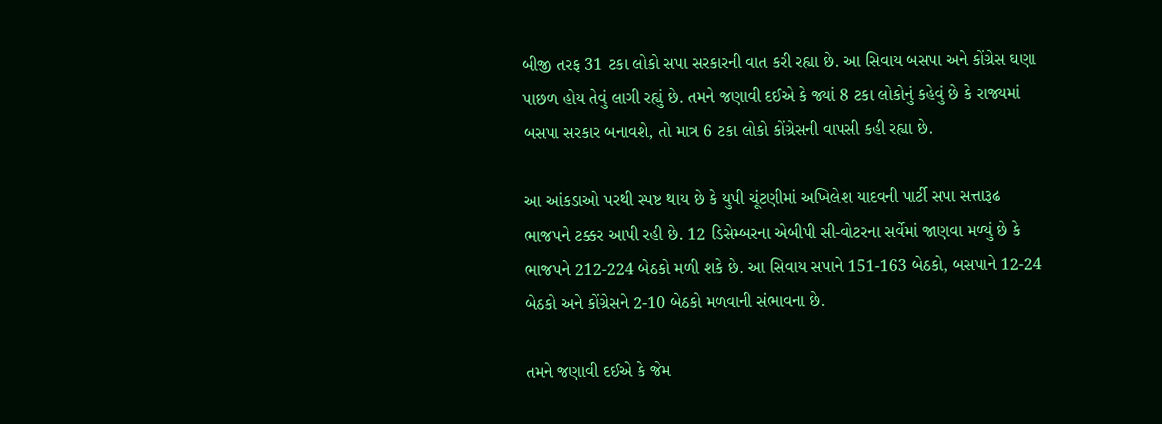બીજી તરફ 31 ટકા લોકો સપા સરકારની વાત કરી રહ્યા છે. આ સિવાય બસપા અને કોંગ્રેસ ઘણા પાછળ હોય તેવું લાગી રહ્યું છે. તમને જણાવી દઈએ કે જ્યાં 8 ટકા લોકોનું કહેવું છે કે રાજ્યમાં બસપા સરકાર બનાવશે, તો માત્ર 6 ટકા લોકો કોંગ્રેસની વાપસી કહી રહ્યા છે.

આ આંકડાઓ પરથી સ્પષ્ટ થાય છે કે યુપી ચૂંટણીમાં અખિલેશ યાદવની પાર્ટી સપા સત્તારૂઢ ભાજપને ટક્કર આપી રહી છે. 12 ડિસેમ્બરના એબીપી સી-વોટરના સર્વેમાં જાણવા મળ્યું છે કે ભાજપને 212-224 બેઠકો મળી શકે છે. આ સિવાય સપાને 151-163 બેઠકો, બસપાને 12-24 બેઠકો અને કોંગ્રેસને 2-10 બેઠકો મળવાની સંભાવના છે.

તમને જણાવી દઈએ કે જેમ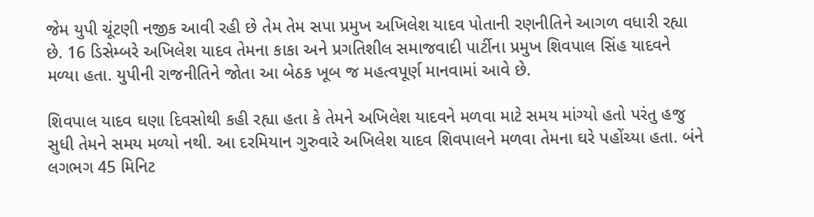જેમ યુપી ચૂંટણી નજીક આવી રહી છે તેમ તેમ સપા પ્રમુખ અખિલેશ યાદવ પોતાની રણનીતિને આગળ વધારી રહ્યા છે. 16 ડિસેમ્બરે અખિલેશ યાદવ તેમના કાકા અને પ્રગતિશીલ સમાજવાદી પાર્ટીના પ્રમુખ શિવપાલ સિંહ યાદવને મળ્યા હતા. યુપીની રાજનીતિને જોતા આ બેઠક ખૂબ જ મહત્વપૂર્ણ માનવામાં આવે છે.

શિવપાલ યાદવ ઘણા દિવસોથી કહી રહ્યા હતા કે તેમને અખિલેશ યાદવને મળવા માટે સમય માંગ્યો હતો પરંતુ હજુ સુધી તેમને સમય મળ્યો નથી. આ દરમિયાન ગુરુવારે અખિલેશ યાદવ શિવપાલને મળવા તેમના ઘરે પહોંચ્યા હતા. બંને લગભગ 45 મિનિટ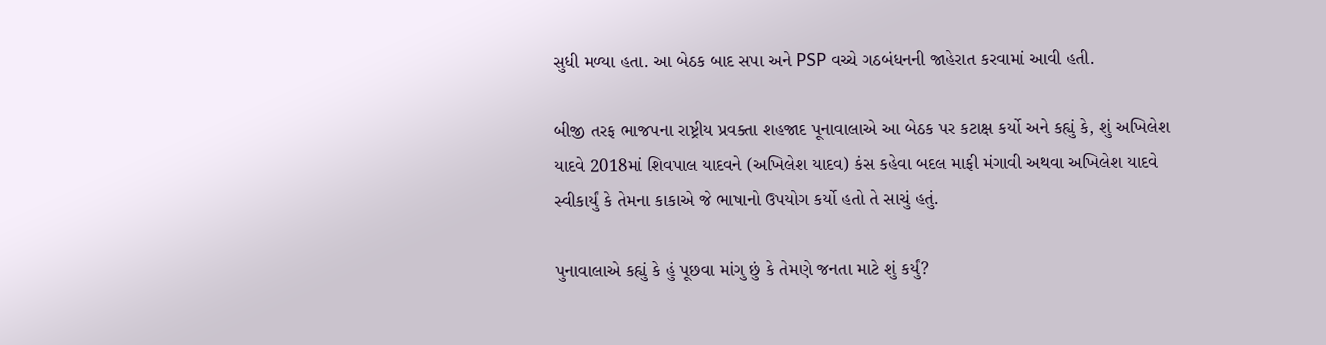સુધી મળ્યા હતા. આ બેઠક બાદ સપા અને PSP વચ્ચે ગઠબંધનની જાહેરાત કરવામાં આવી હતી.

બીજી તરફ ભાજપના રાષ્ટ્રીય પ્રવક્તા શહજાદ પૂનાવાલાએ આ બેઠક પર કટાક્ષ કર્યો અને કહ્યું કે, શું અખિલેશ યાદવે 2018માં શિવપાલ યાદવને (અખિલેશ યાદવ) કંસ કહેવા બદલ માફી મંગાવી અથવા અખિલેશ યાદવે સ્વીકાર્યું કે તેમના કાકાએ જે ભાષાનો ઉપયોગ કર્યો હતો તે સાચું હતું.

પુનાવાલાએ કહ્યું કે હું પૂછવા માંગુ છું કે તેમણે જનતા માટે શું કર્યું?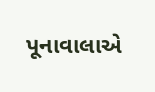પૂનાવાલાએ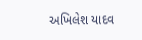અખિલેશ યાદવ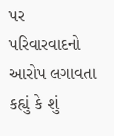પર પરિવારવાદનો આરોપ લગાવતા કહ્યું કે શું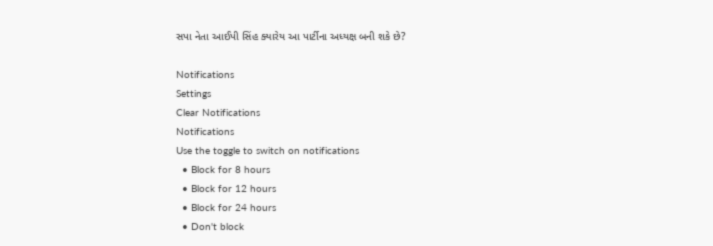સપા નેતા આઈપી સિંહ ક્યારેય આ પાર્ટીના અધ્યક્ષ બની શકે છે?

Notifications
Settings
Clear Notifications
Notifications
Use the toggle to switch on notifications
  • Block for 8 hours
  • Block for 12 hours
  • Block for 24 hours
  • Don't block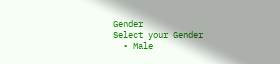Gender
Select your Gender
  • Male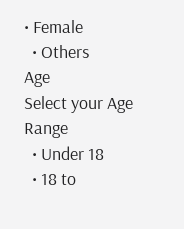• Female
  • Others
Age
Select your Age Range
  • Under 18
  • 18 to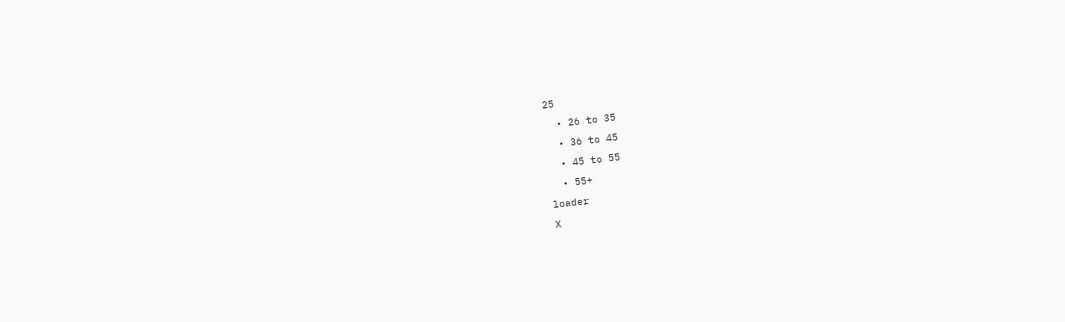25
  • 26 to 35
  • 36 to 45
  • 45 to 55
  • 55+
loader
X